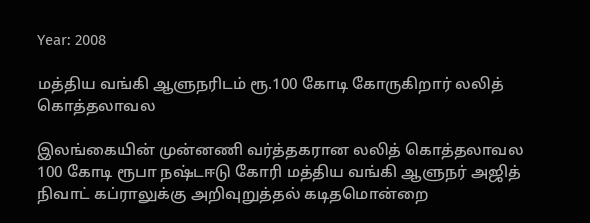Year: 2008

மத்திய வங்கி ஆளுநரிடம் ரூ.100 கோடி கோருகிறார் லலித் கொத்தலாவல

இலங்கையின் முன்னணி வர்த்தகரான லலித் கொத்தலாவல 100 கோடி ரூபா நஷ்டஈடு கோரி மத்திய வங்கி ஆளுநர் அஜித் நிவாட் கப்ராலுக்கு அறிவுறுத்தல் கடிதமொன்றை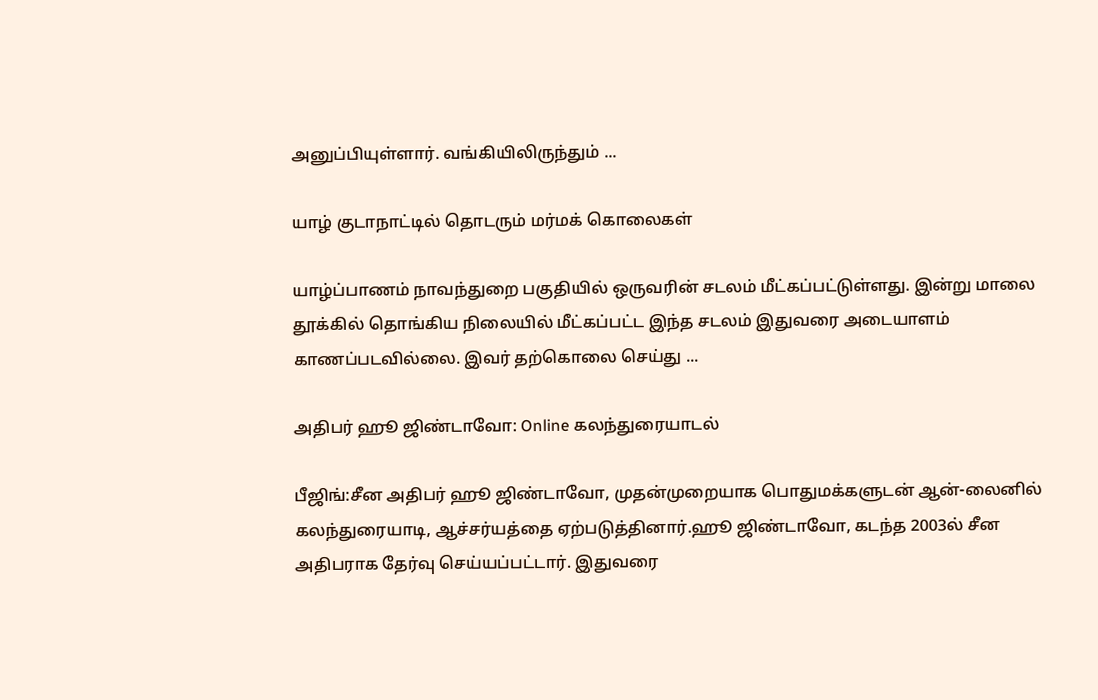அனுப்பியுள்ளார். வங்கியிலிருந்தும் ...

யாழ் குடாநாட்டில் தொடரும் மர்மக் கொலைகள்

யாழ்ப்பாணம் நாவந்துறை பகுதியில் ஒருவரின் சடலம் மீட்கப்பட்டுள்ளது. இன்று மாலை தூக்கில் தொங்கிய நிலையில் மீட்கப்பட்ட இந்த சடலம் இதுவரை அடையாளம் காணப்படவில்லை. இவர் தற்கொலை செய்து ...

அதிபர் ஹூ ஜிண்டாவோ: Online கலந்துரையாடல்

பீஜிங்:சீன அதிபர் ஹூ ஜிண்டாவோ, முதன்முறையாக பொதுமக்களுடன் ஆன்-லைனில் கலந்துரையாடி, ஆச்சர்யத்தை ஏற்படுத்தினார்.ஹூ ஜிண்டாவோ, கடந்த 2003ல் சீன அதிபராக தேர்வு செய்யப்பட்டார். இதுவரை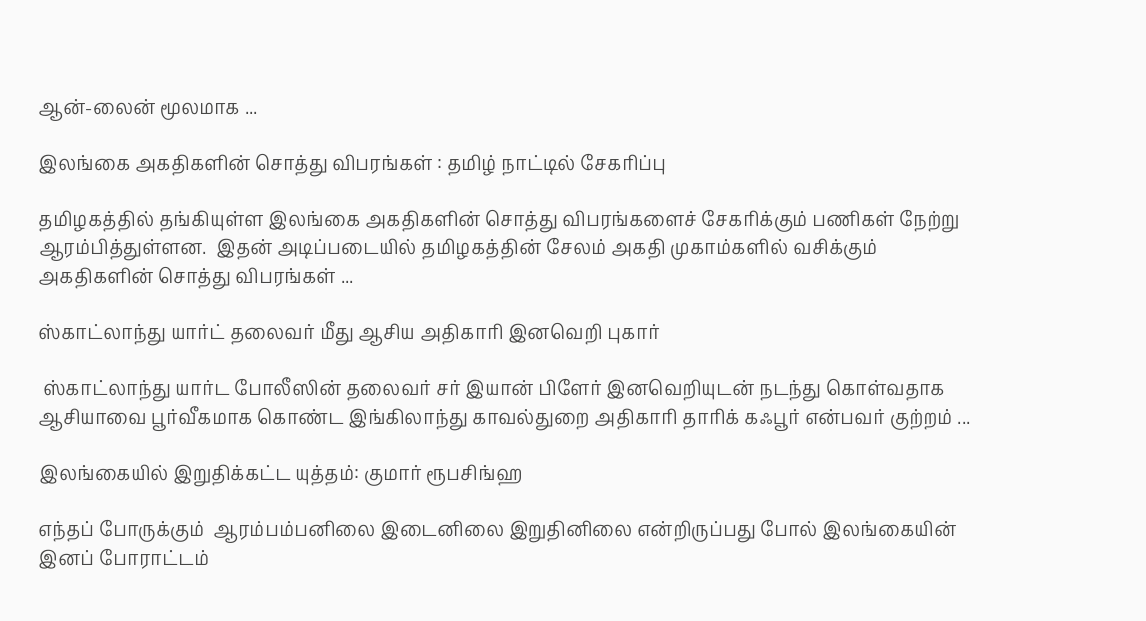ஆன்-லைன் மூலமாக ...

இலங்கை அகதிகளின் சொத்து விபரங்கள் : தமிழ் நாட்டில் சேகரிப்பு

தமிழகத்தில் தங்கியுள்ள இலங்கை அகதிகளின் சொத்து விபரங்களைச் சேகரிக்கும் பணிகள் நேற்று ஆரம்பித்துள்ளன.  இதன் அடிப்படையில் தமிழகத்தின் சேலம் அகதி முகாம்களில் வசிக்கும் அகதிகளின் சொத்து விபரங்கள் ...

ஸ்காட்லாந்து யார்ட் தலைவர் மீது ஆசிய அதிகாரி இனவெறி புகார்

 ஸ்காட்லாந்து யார்ட போலீஸின் தலைவர் சர் இயான் பிளேர் இனவெறியுடன் நடந்து கொள்வதாக ஆசியாவை பூர்வீகமாக கொண்ட இங்கிலாந்து காவல்துறை அதிகாரி தாரிக் கஃபூர் என்பவர் குற்றம் ...

இலங்கையில் இறுதிக்கட்ட யுத்தம்: குமார் ரூபசிங்ஹ

எந்தப் போருக்கும்  ஆரம்பம்பனிலை இடைனிலை இறுதினிலை என்றிருப்பது போல் இலங்கையின் இனப் போராட்டம்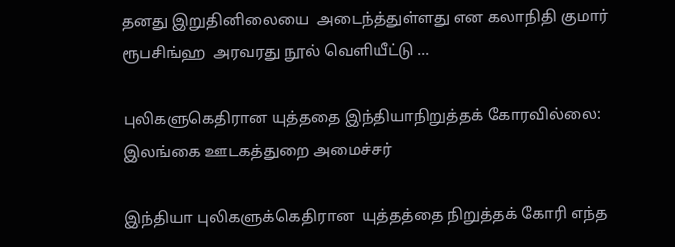தனது இறுதினிலையை  அடைந்த்துள்ளது என கலாநிதி குமார் ரூபசிங்ஹ  அரவரது நூல் வெளியீட்டு ...

புலிகளுகெதிரான யுத்ததை இந்தியாநிறுத்தக் கோரவில்லை: இலங்கை ஊடகத்துறை அமைச்சர்

இந்தியா புலிகளுக்கெதிரான  யுத்தத்தை நிறுத்தக் கோரி எந்த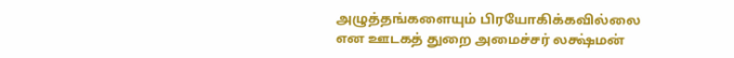அழுத்தங்களையும் பிரயோகிக்கவில்லை என ஊடகத் துறை அமைச்சர் லக்ஷ்மன்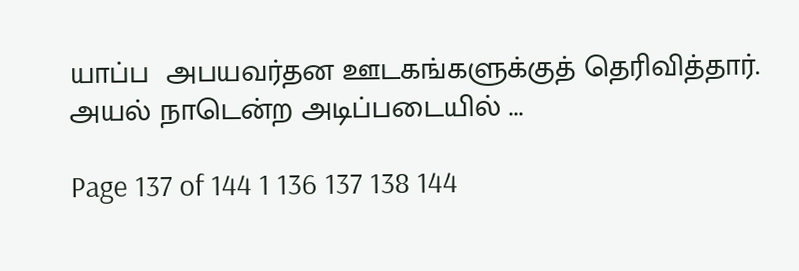யாப்ப  அபயவர்தன ஊடகங்களுக்குத் தெரிவித்தார். அயல் நாடென்ற அடிப்படையில் ...

Page 137 of 144 1 136 137 138 144